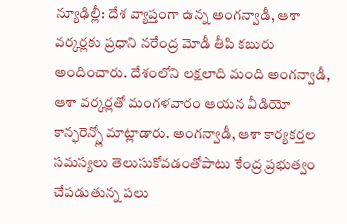న్యూఢిల్లీ: దేశ వ్యాప్తంగా ఉన్న అంగన్వాడీ, ఆశా వర్కర్లకు ప్రధాని నరేంద్ర మోడీ తీపి కబురు అందించారు. దేశంలోని లక్షలాది మంది అంగన్వాడీ, ఆశా వర్కర్లతో మంగళవారం ఆయన వీడియో కాన్ఫరెన్స్లో మాట్లాడారు. అంగన్వాడీ, ఆశా కార్యకర్తల సమస్యలు తెలుసుకోవడంతోపాటు కేంద్ర ప్రభుత్వం చేపడుతున్న పలు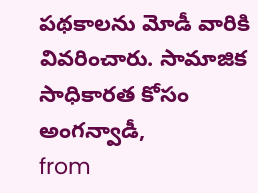పథకాలను మోడీ వారికి వివరించారు. సామాజిక సాధికారత కోసం అంగన్వాడీ,
from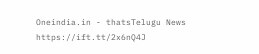Oneindia.in - thatsTelugu News https://ift.tt/2x6nQ4J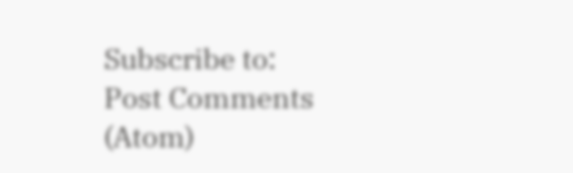Subscribe to:
Post Comments (Atom)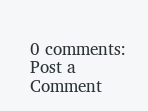0 comments:
Post a Comment